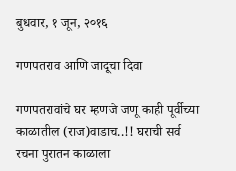बुधवार, १ जून, २०१६

गणपतराव आणि जादूचा दिवा

गणपतरावांचे घर म्हणजे जणू काही पूर्वीच्या काळातील (राज)वाडाच..!! घराची सर्व रचना पुरातन काळाला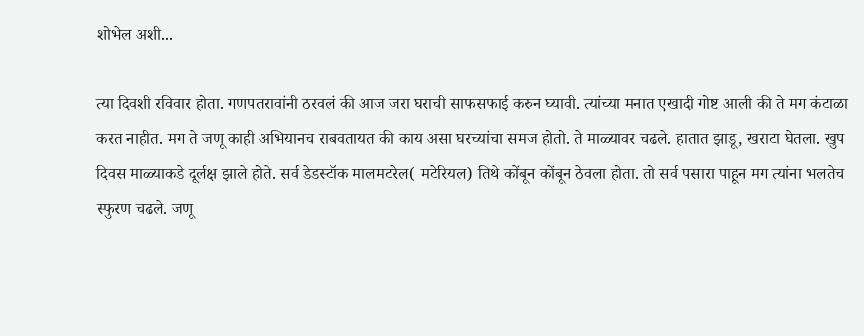शोभेल अशी...

त्या दिवशी रविवार होता. गणपतरावांनी ठरवलं की आज जरा घराची साफसफाई करुन घ्यावी. त्यांच्या मनात एखादी गोष्ट आली की ते मग कंटाळा करत नाहीत. मग ते जणू काही अभियानच राबवतायत की काय असा घरच्यांचा समज होतो. ते माळ्यावर चढले. हातात झाडू, खराटा घेतला. खुप दिवस माळ्याकडे दूर्लक्ष झाले होते. सर्व डेडस्टॉक मालमटरेल( मटेरियल) तिथे कोंबून कोंबून ठेवला होता. तो सर्व पसारा पाहून मग त्यांना भलतेच स्फुरण चढले. जणू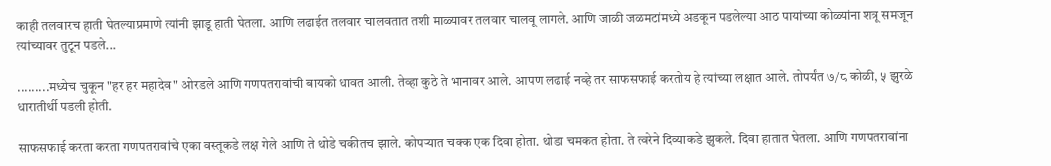काही तलवारच हाती घेतल्याप्रमाणे त्यांनी झाडू हाती घेतला. आणि लढाईत तलवार चालवतात तशी माळ्यावर तलवार चालवू लागले. आणि जाळी जळमटांमध्ये अडकून पडलेल्या आठ पायांच्या कोळ्यांना शत्रू समजून त्यांच्यावर तुटून पडले...

.........मध्येच चुकून "हर हर महादेव" ओरडले आणि गणपतरावांची बायको धावत आली. तेव्हा कुठे ते भानावर आले. आपण लढाई नव्हे तर साफसफाई करतोय हे त्यांच्या लक्षात आले. तोपर्यंत ७/८ कोळी, ५ झुरळे धारातीर्थी पडली होती.

साफसफाई करता करता गणपतरावांचे एका वस्तूकडे लक्ष गेले आणि ते थोडे चकीतच झाले. कोपऱ्यात चक्क एक दिवा होता. थोडा चमकत होता. ते त्वरेने दिव्याकडे झुकले. दिवा हातात घेतला. आणि गणपतरावांना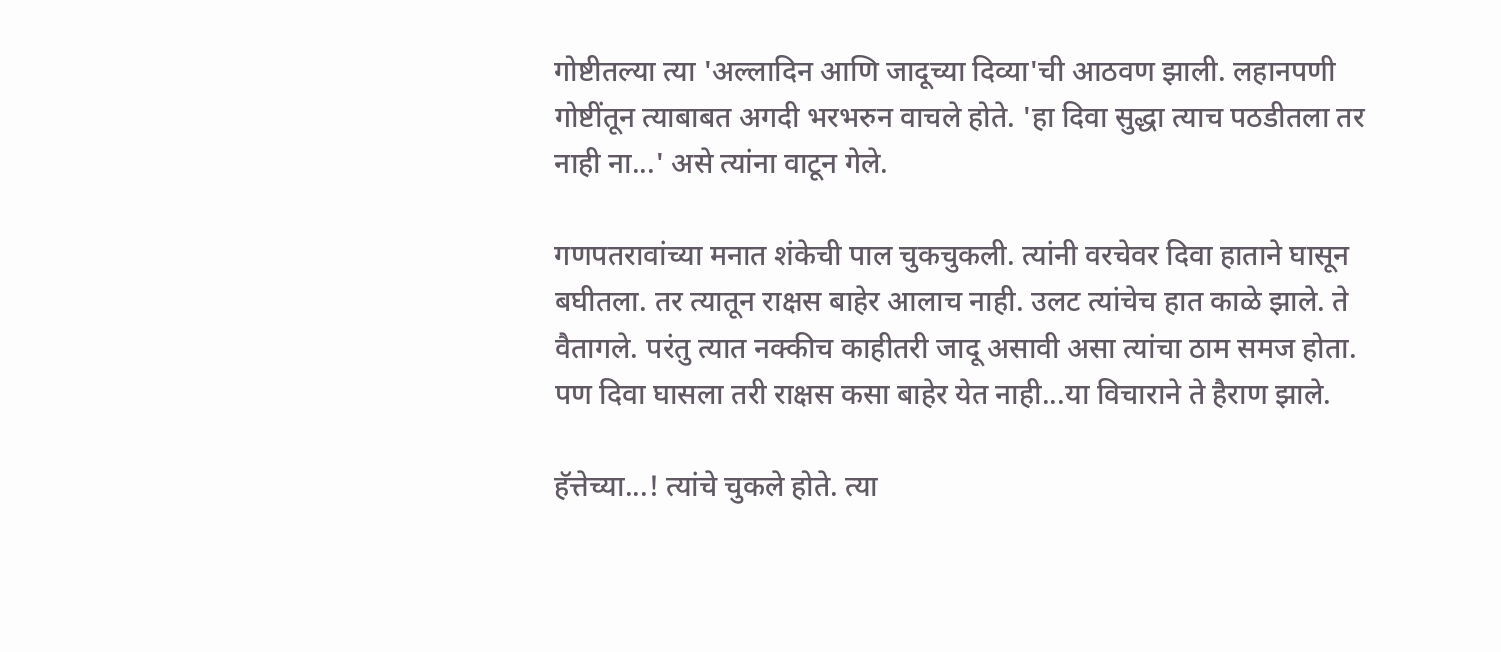गोष्टीतल्या त्या 'अल्लादिन आणि जादूच्या दिव्या'ची आठवण झाली. लहानपणी गोष्टींतून त्याबाबत अगदी भरभरुन वाचले होते. 'हा दिवा सुद्धा त्याच पठडीतला तर नाही ना...' असे त्यांना वाटून गेले.

गणपतरावांच्या मनात शंकेची पाल चुकचुकली. त्यांनी वरचेवर दिवा हाताने घासून बघीतला. तर त्यातून राक्षस बाहेर आलाच नाही. उलट त्यांचेच हात काळे झाले. ते वैतागले. परंतु त्यात नक्कीच काहीतरी जादू असावी असा त्यांचा ठाम समज होता. पण दिवा घासला तरी राक्षस कसा बाहेर येत नाही...या विचाराने ते हैराण झाले.

हॅत्तेच्या...! त्यांचे चुकले होते. त्या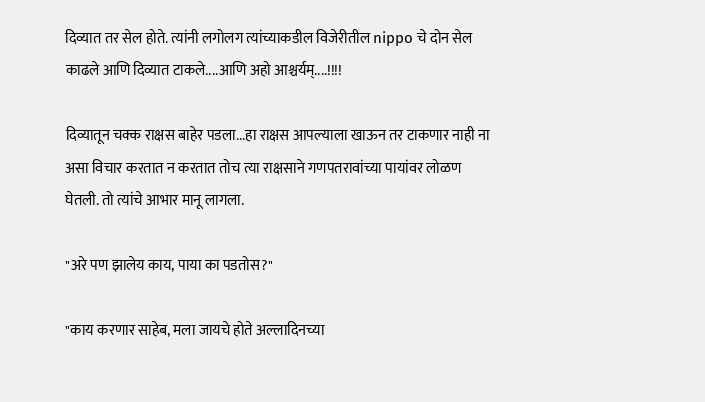दिव्यात तर सेल होते. त्यांनी लगोलग त्यांच्याकडील विजेरीतील nippo चे दोन सेल काढले आणि दिव्यात टाकले....आणि अहो आश्चर्यम्....!!!!

दिव्यातून चक्क राक्षस बाहेर पडला...हा राक्षस आपल्याला खाऊन तर टाकणार नाही ना असा विचार करतात न करतात तोच त्या राक्षसाने गणपतरावांच्या पायांवर लोळण घेतली. तो त्यांचे आभार मानू लागला.

"अरे पण झालेय काय, पाया का पडतोस?"

"काय करणार साहेब, मला जायचे होते अल्लादिनच्या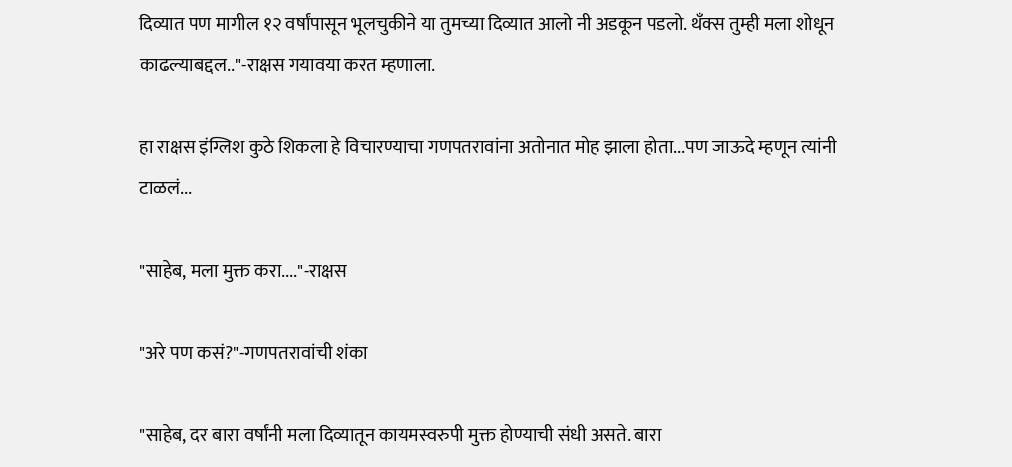दिव्यात पण मागील १२ वर्षांपासून भूलचुकीने या तुमच्या दिव्यात आलो नी अडकून पडलो. थँक्स तुम्ही मला शोधून काढल्याबद्दल.."-राक्षस गयावया करत म्हणाला.

हा राक्षस इंग्लिश कुठे शिकला हे विचारण्याचा गणपतरावांना अतोनात मोह झाला होता...पण जाऊदे म्हणून त्यांनी टाळलं...

"साहेब, मला मुक्त करा...."-राक्षस

"अरे पण कसं?"-गणपतरावांची शंका

"साहेब, दर बारा वर्षांनी मला दिव्यातून कायमस्वरुपी मुक्त होण्याची संधी असते. बारा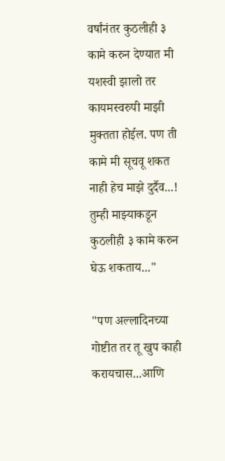वर्षांनंतर कुठलीही ३ कामे करुन देण्यात मी यशस्वी झालो तर कायमस्वरुपी माझी मुक्तता होईल. पण ती कामे मी सूचवू शकत नाही हेच माझे दुर्दैव...! तुम्ही माझ्याकडून कुठलीही ३ कामे करुन घेऊ शकताय..."

"पण अल्लादिनच्या गोष्टीत तर तू खुप काही करायचास...आणि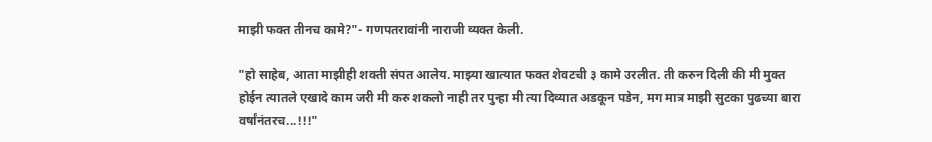माझी फक्त तीनच कामे?"- गणपतरावांनी नाराजी व्यक्त केली.

"हो साहेब, आता माझीही शक्ती संपत आलेय. माझ्या खात्यात फक्त शेवटची ३ कामे उरलीत. ती करुन दिली की मी मुक्त होईन त्यातले एखादे काम जरी मी करु शकलो नाही तर पुन्हा मी त्या दिव्यात अडकून पडेन, मग मात्र माझी सुटका पुढच्या बारा वर्षांनंतरच...!!!"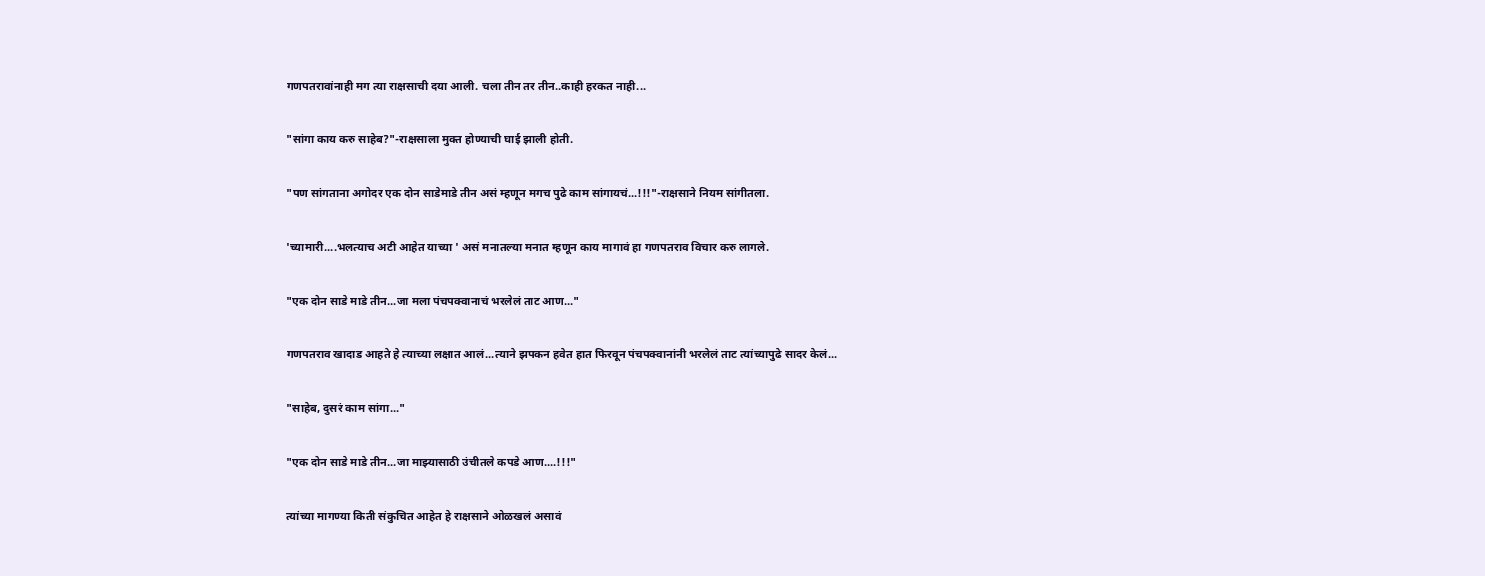गणपतरावांनाही मग त्या राक्षसाची दया आली. चला तीन तर तीन..काही हरकत नाही...

"सांगा काय करु साहेब?"-राक्षसाला मुक्त होण्याची घाई झाली होती.

"पण सांगताना अगोदर एक दोन साडेमाडे तीन असं म्हणून मगच पुढे काम सांगायचं...!!!"-राक्षसाने नियम सांगीतला.

'च्यामारी....भलत्याच अटी आहेत याच्या ' असं मनातल्या मनात म्हणून काय मागावं हा गणपतराव विचार करु लागले.

"एक दोन साडे माडे तीन...जा मला पंचपक्वानाचं भरलेलं ताट आण..."

गणपतराव खादाड आहते हे त्याच्या लक्षात आलं...त्याने झपकन हवेत हात फिरवून पंचपक्वानांनी भरलेलं ताट त्यांच्यापुढे सादर केलं...

"साहेब, दुसरं काम सांगा..."

"एक दोन साडे माडे तीन...जा माझ्यासाठी उंचीतले कपडे आण....!!!"

त्यांच्या मागण्या किती संकुचित आहेत हे राक्षसाने ओळखलं असावं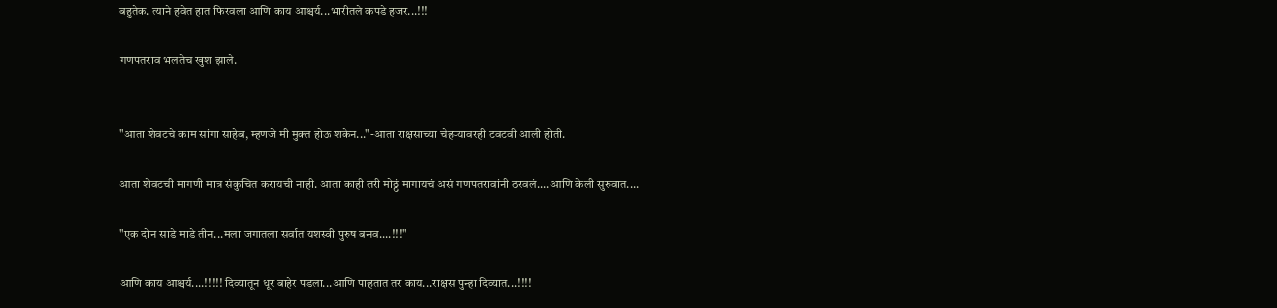बहुतेक. त्याने हवेत हात फिरवला आणि काय आश्चर्य...भारीतले कपडे हजर...!!!

गणपतराव भलतेच खुश झाले.


"आता शेवटचे काम सांगा साहेब, म्हणजे मी मुक्त होऊ शकेन..."-आता राक्षसाच्या चेहऱ्यावरही टवटवी आली होती.

आता शेवटची मागणी मात्र संकुचित करायची नाही. आता काही तरी मोठ्ठं मागायचं असं गणपतरावांनी ठरवलं....आणि केली सुरुवात....

"एक दोन साडे माडे तीन...मला जगातला सर्वात यशस्वी पुरुष बनव....!!!"

आणि काय आश्चर्य....!!!!! दिव्यातून धूर बाहेर पडला...आणि पाहतात तर काय...राक्षस पुन्हा दिव्यात...!!!!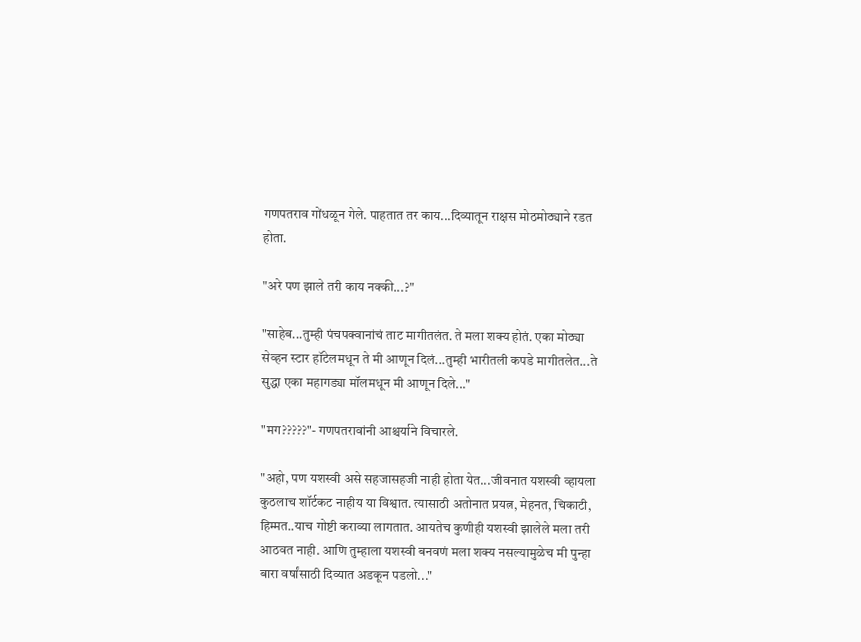गणपतराव गोंधळून गेले. पाहतात तर काय...दिव्यातून राक्षस मोठमोठ्याने रडत होता.

"अरे पण झाले तरी काय नक्की...?"

"साहेब...तुम्ही पंचपक्वानांचं ताट मागीतलंत. ते मला शक्य होतं. एका मोठ्या सेव्हन स्टार हॉटेलमधून ते मी आणून दिलं...तुम्ही भारीतली कपडे मागीतलेत...ते सुद्धा एका महागड्या मॉलमधून मी आणून दिले..."

"मग?????"- गणपतरावांनी आश्चर्याने विचारले.

"अहो, पण यशस्वी असे सहजासहजी नाही होता येत...जीवनात यशस्वी व्हायला कुठलाच शॉर्टकट नाहीय या विश्वात. त्यासाठी अतोनात प्रयत्न, मेहनत, चिकाटी, हिम्मत..याच गोष्टी कराव्या लागतात. आयतेच कुणीही यशस्वी झालेले मला तरी आठवत नाही. आणि तुम्हाला यशस्वी बनवणं मला शक्य नसल्यामुळेच मी पुन्हा बारा वर्षांसाठी दिव्यात अडकून पडलो..."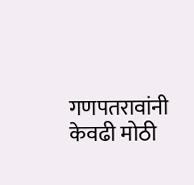गणपतरावांनी केवढी मोठी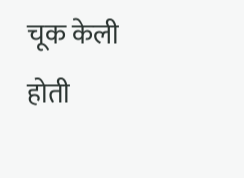चूक केली होती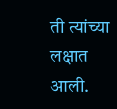ती त्यांच्या लक्षात आली.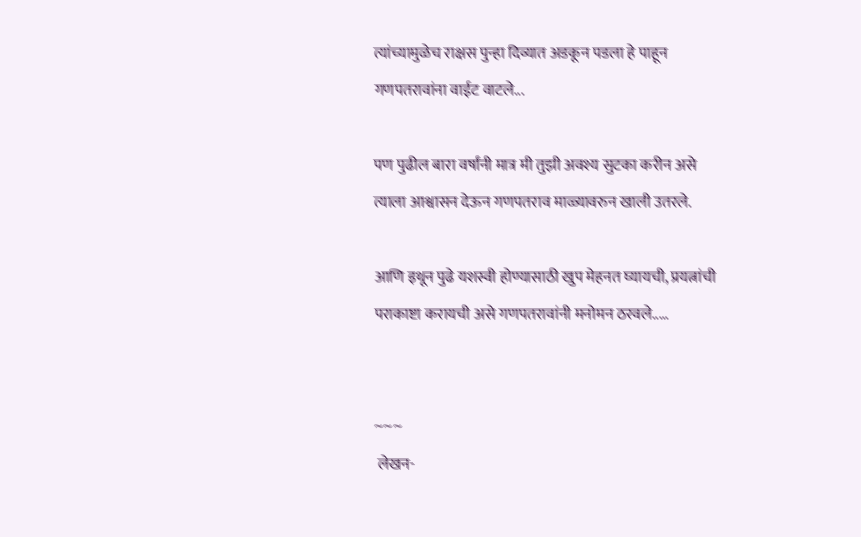त्यांच्यामुळेच राक्षस पुन्हा दिव्यात अडकून पडला हे पाहून गणपतरावांना वाईट वाटले...

पण पुढील बारा वर्षांनी मात्र मी तुझी अवश्य सुटका करीन असे त्याला आश्वासन देऊन गणपतराव माळ्यावरुन खाली उतरले.

आणि इथून पुढे यशस्वी होण्यासाठी खुप मेहनत घ्यायची, प्रयत्नांची पराकाष्टा करायची असे गणपतरावांनी मनोमन ठरवले.....


~~~
 लेखन-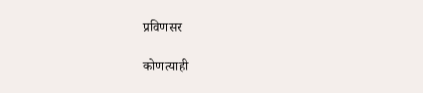प्रविणसर

कोणत्याही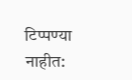टिप्पण्‍या नाहीत: